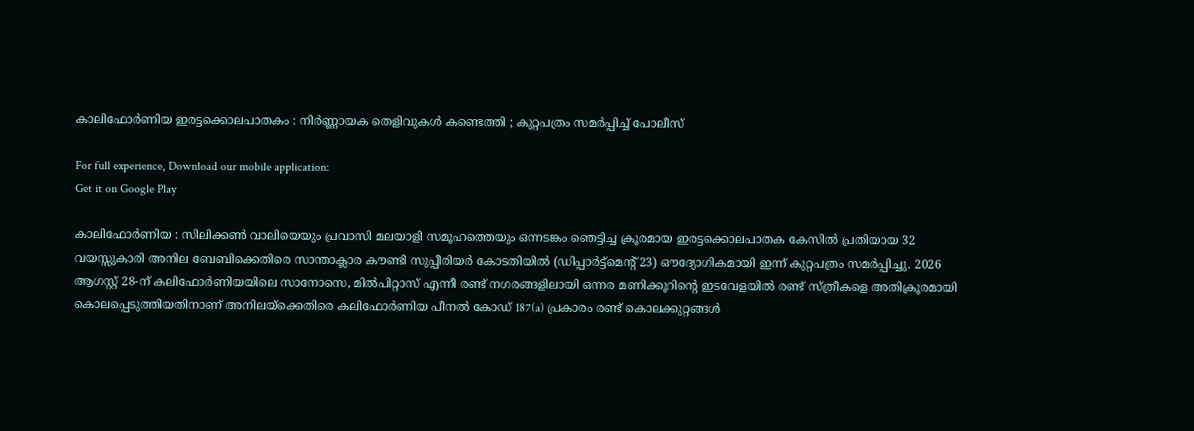കാലിഫോർണിയ ഇരട്ടക്കൊലപാതകം : നിർണ്ണായക തെളിവുകൾ കണ്ടെത്തി ; കുറ്റപത്രം സമർപ്പിച്ച് പോലീസ്

For full experience, Download our mobile application:
Get it on Google Play

കാലിഫോർണിയ : സിലിക്കൺ വാലിയെയും പ്രവാസി മലയാളി സമൂഹത്തെയും ഒന്നടങ്കം ഞെട്ടിച്ച ക്രൂരമായ ഇരട്ടക്കൊലപാതക കേസിൽ പ്രതിയായ 32 വയസ്സുകാരി അനില ബേബിക്കെതിരെ സാന്താക്ലാര കൗണ്ടി സുപ്പീരിയർ കോടതിയിൽ (ഡിപ്പാർട്ട്മെന്റ് 23) ഔദ്യോഗികമായി ഇന്ന് കുറ്റപത്രം സമർപ്പിച്ചു. 2026 ആഗസ്റ്റ് 28-ന് കലിഫോർണിയയിലെ സാനോസെ, മിൽപിറ്റാസ് എന്നീ രണ്ട് നഗരങ്ങളിലായി ഒന്നര മണിക്കൂറിന്റെ ഇടവേളയിൽ രണ്ട് സ്ത്രീകളെ അതിക്രൂരമായി കൊലപ്പെടുത്തിയതിനാണ് അനിലയ്ക്കെതിരെ കലിഫോർണിയ പീനൽ കോഡ് 187(a) പ്രകാരം രണ്ട് കൊലക്കുറ്റങ്ങൾ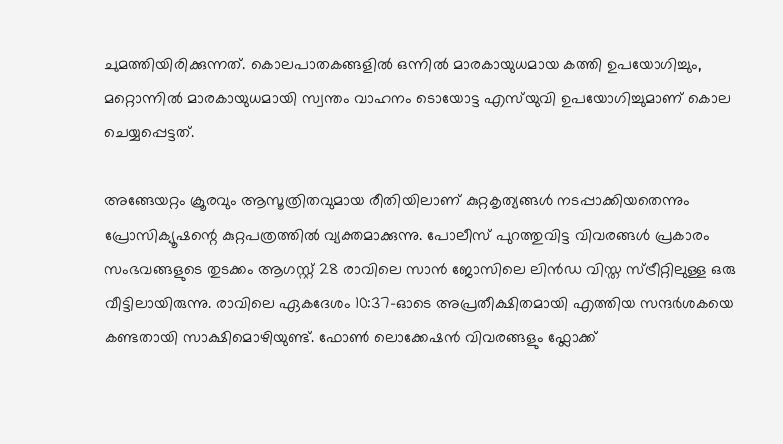ചുമത്തിയിരിക്കുന്നത്. കൊലപാതകങ്ങളിൽ ഒന്നിൽ മാരകായുധമായ കത്തി ഉപയോഗിച്ചും, മറ്റൊന്നിൽ മാരകായുധമായി സ്വന്തം വാഹനം ടൊയോട്ട എസ്‌യുവി ഉപയോഗിച്ചുമാണ് കൊല ചെയ്യപ്പെട്ടത്.

അങ്ങേയറ്റം ക്രൂരവും ആസൂത്രിതവുമായ രീതിയിലാണ് കുറ്റകൃത്യങ്ങൾ നടപ്പാക്കിയതെന്നും പ്രോസിക്യൂഷന്റെ കുറ്റപത്രത്തിൽ വ്യക്തമാക്കുന്നു. പോലീസ് പുറത്തുവിട്ട വിവരങ്ങൾ പ്രകാരം സംഭവങ്ങളുടെ തുടക്കം ആഗസ്റ്റ് 28 രാവിലെ സാൻ ജോസിലെ ലിൻഡ വിസ്ത സ്ട്രീറ്റിലുള്ള ഒരു വീട്ടിലായിരുന്നു. രാവിലെ ഏകദേശം 10:37-ഓടെ അപ്രതീക്ഷിതമായി എത്തിയ സന്ദർശകയെ കണ്ടതായി സാക്ഷിമൊഴിയുണ്ട്. ഫോൺ ലൊക്കേഷൻ വിവരങ്ങളും ഫ്ലോക്ക്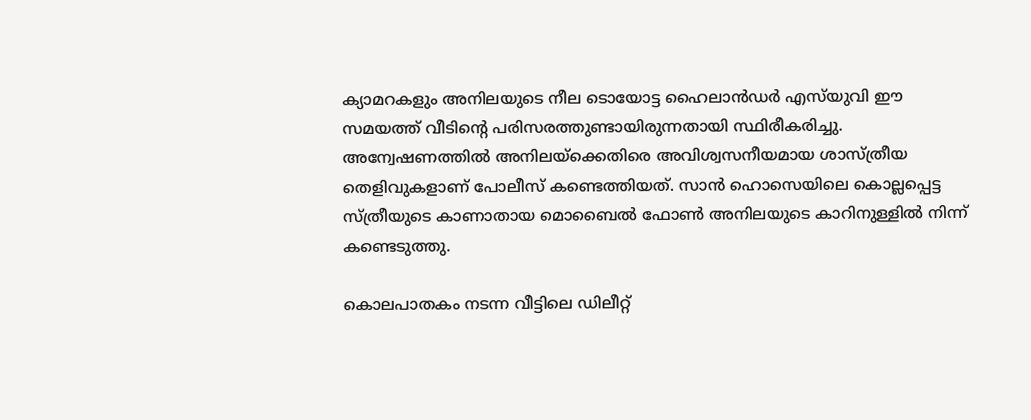ക്യാമറകളും അനിലയുടെ നീല ടൊയോട്ട ഹൈലാൻഡർ എസ്‌യുവി ഈ സമയത്ത് വീടിന്റെ പരിസരത്തുണ്ടായിരുന്നതായി സ്ഥിരീകരിച്ചു. അന്വേഷണത്തിൽ അനിലയ്ക്കെതിരെ അവിശ്വസനീയമായ ശാസ്ത്രീയ തെളിവുകളാണ് പോലീസ് കണ്ടെത്തിയത്. സാൻ ഹൊസെയിലെ കൊല്ലപ്പെട്ട സ്ത്രീയുടെ കാണാതായ മൊബൈൽ ഫോൺ അനിലയുടെ കാറിനുള്ളിൽ നിന്ന് കണ്ടെടുത്തു.

കൊലപാതകം നടന്ന വീട്ടിലെ ഡിലീറ്റ്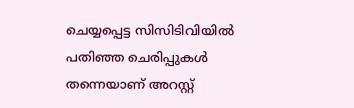ചെയ്യപ്പെട്ട സിസിടിവിയിൽ പതിഞ്ഞ ചെരിപ്പുകൾ തന്നെയാണ് അറസ്റ്റ്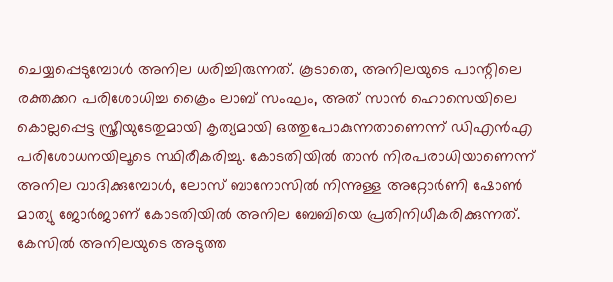ചെയ്യപ്പെടുമ്പോൾ അനില ധരിച്ചിരുന്നത്. കൂടാതെ, അനിലയുടെ പാന്റിലെ രക്തക്കറ പരിശോധിച്ച ക്രൈം ലാബ് സംഘം, അത് സാൻ ഹൊസെയിലെ കൊല്ലപ്പെട്ട സ്ത്രീയുടേതുമായി കൃത്യമായി ഒത്തുപോകുന്നതാണെന്ന് ഡിഎൻഎ പരിശോധനയിലൂടെ സ്ഥിരീകരിച്ചു. കോടതിയിൽ താൻ നിരപരാധിയാണെന്ന് അനില വാദിക്കുമ്പോൾ, ലോസ് ബാനോസിൽ നിന്നുള്ള അറ്റോർണി ഷോൺ മാത്യു ജോർജാണ് കോടതിയിൽ അനില ബേബിയെ പ്രതിനിധീകരിക്കുന്നത്. കേസിൽ അനിലയുടെ അടുത്ത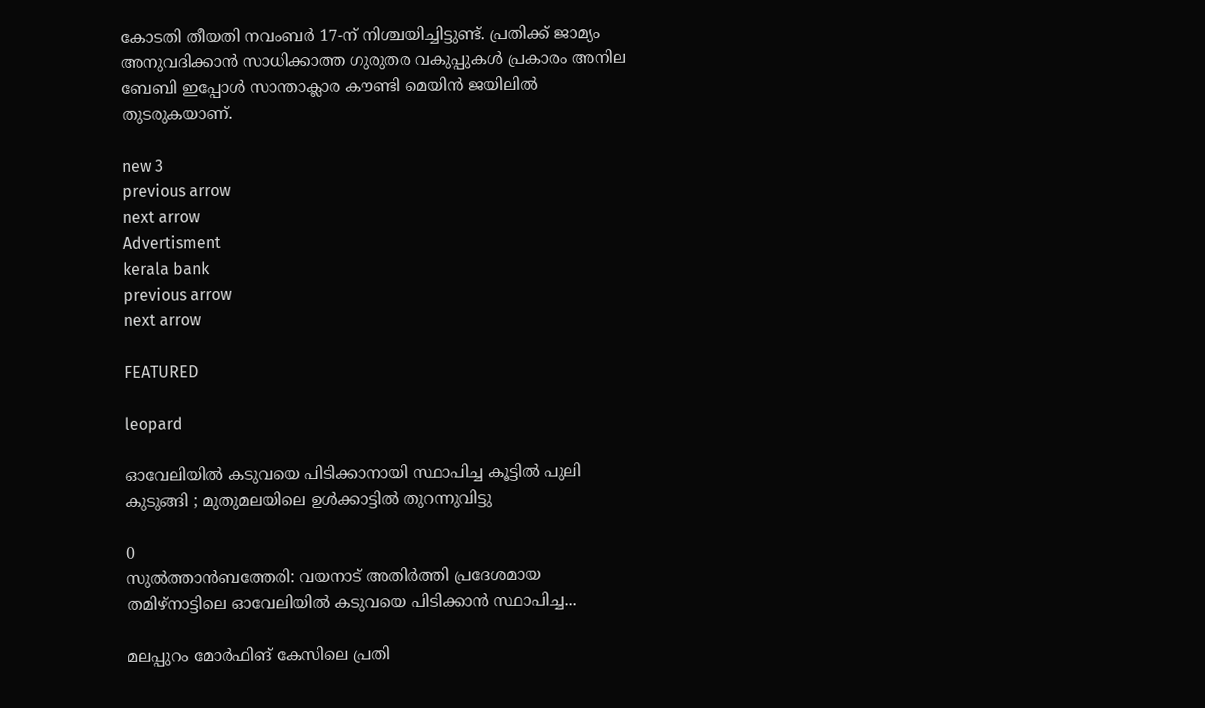കോടതി തീയതി നവംബർ 17-ന് നിശ്ചയിച്ചിട്ടുണ്ട്. പ്രതിക്ക് ജാമ്യം അനുവദിക്കാൻ സാധിക്കാത്ത ഗുരുതര വകുപ്പുകൾ പ്രകാരം അനില ബേബി ഇപ്പോൾ സാന്താക്ലാര കൗണ്ടി മെയിൻ ജയിലിൽ തുടരുകയാണ്.

new 3
previous arrow
next arrow
Advertisment
kerala bank
previous arrow
next arrow

FEATURED

leopard

ഓവേലിയില്‍ കടുവയെ പിടിക്കാനായി സ്ഥാപിച്ച കൂട്ടില്‍ പുലി കുടുങ്ങി ; മുതുമലയിലെ ഉള്‍ക്കാട്ടിൽ തുറന്നുവിട്ടു

0
സുല്‍ത്താന്‍ബത്തേരി: വയനാട് അതിര്‍ത്തി പ്രദേശമായ തമിഴ്‌നാട്ടിലെ ഓവേലിയില്‍ കടുവയെ പിടിക്കാന്‍ സ്ഥാപിച്ച...

മലപ്പുറം മോർഫിങ് കേസിലെ പ്രതി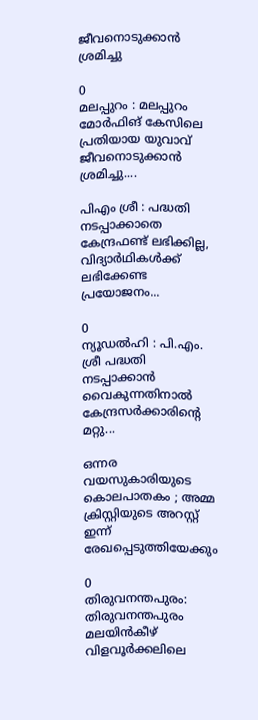ജീവനൊടുക്കാൻ ശ്രമിച്ചു

0
മലപ്പുറം : മലപ്പുറം മോർഫിങ് കേസിലെ പ്രതിയായ യുവാവ് ജീവനൊടുക്കാൻ ശ്രമിച്ചു....

പിഎം ശ്രീ : പദ്ധതി നടപ്പാക്കാതെ കേന്ദ്രഫണ്ട് ലഭിക്കില്ല, വിദ്യാർഥികൾക്ക് ലഭിക്കേണ്ട പ്രയോജനം...

0
ന്യൂഡൽഹി : പി.എം. ശ്രീ പദ്ധതി നടപ്പാക്കാൻ വൈകുന്നതിനാൽ കേന്ദ്രസർക്കാരിന്റെ മറ്റു...

ഒന്നര വയസുകാരിയുടെ കൊലപാതകം ; അമ്മ ക്രിസ്റ്റിയുടെ അറസ്റ്റ് ഇന്ന് രേഖപ്പെടുത്തിയേക്കും

0
തിരുവനന്തപുരം: തിരുവനന്തപുരം മലയിന്‍കീഴ് വിളവൂർക്കലിലെ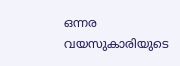ഒന്നര വയസുകാരിയുടെ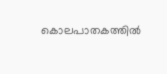കൊലപാതകത്തിൽ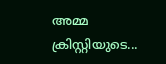അമ്മ ക്രിസ്റ്റിയുടെ...